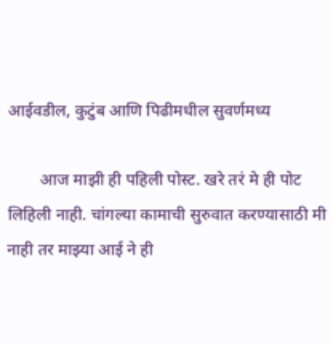आईवडील, कुटुंब आणि पिढीमधील सुवर्णमध्य

        आज माझी ही पहिली पोस्ट. खरे तरं मे ही पोट लिहिली नाही. चांगल्या कामाची सुरुवात करण्यासाठी मी नाही तर माझ्या आई ने ही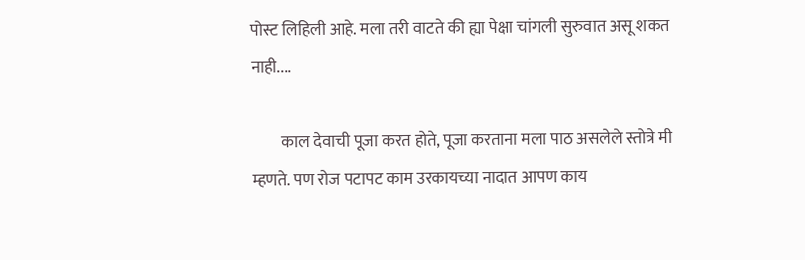पोस्ट लिहिली आहे. मला तरी वाटते की ह्या पेक्षा चांगली सुरुवात असू शकत नाही....

         काल देवाची पूजा करत होते, पूजा करताना मला पाठ असलेले स्तोत्रे मी म्हणते. पण रोज पटापट काम उरकायच्या नादात आपण काय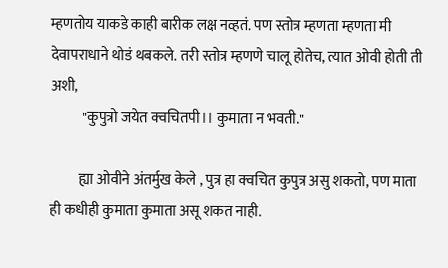म्हणतोय याकडे काही बारीक लक्ष नव्हतं. पण स्तोत्र म्हणता म्हणता मी देवापराधाने थोडं थबकले. तरी स्तोत्र म्हणणे चालू होतेच, त्यात ओवी होती ती अशी,
           "कुपुत्रो जयेत क्वचितपी।। कुमाता न भवती."

          ह्या ओवीने अंतर्मुख केले , पुत्र हा क्वचित कुपुत्र असु शकतो, पण माता ही कधीही कुमाता कुमाता असू शकत नाही.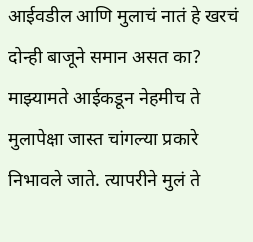आईवडील आणि मुलाचं नातं हे खरचं दोन्ही बाजूने समान असत का? माझ्यामते आईकडून नेहमीच ते मुलापेक्षा जास्त चांगल्या प्रकारे निभावले जाते. त्यापरीने मुलं ते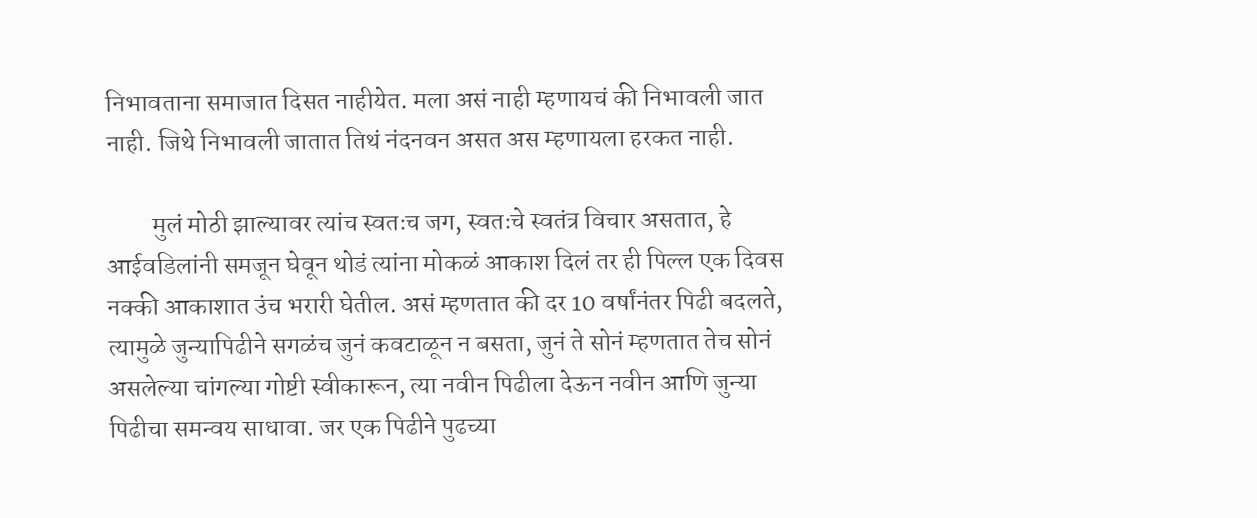निभावताना समाजात दिसत नाहीयेत. मला असं नाही म्हणायचं की निभावली जात नाही. जिथे निभावली जातात तिथं नंदनवन असत अस म्हणायला हरकत नाही.

         मुलं मोठी झाल्यावर त्यांच स्वतःच जग, स्वतःचे स्वतंत्र विचार असतात, हे आईवडिलांनी समजून घेवून थोडं त्यांना मोकळं आकाश दिलं तर ही पिल्ल एक दिवस नक्की आकाशात उंच भरारी घेतील. असं म्हणतात की दर 10 वर्षांनंतर पिढी बदलते, त्यामुळे जुन्यापिढीने सगळंच जुनं कवटाळून न बसता, जुनं ते सोनं म्हणतात तेच सोनं असलेल्या चांगल्या गोष्टी स्वीकारून, त्या नवीन पिढीला देऊन नवीन आणि जुन्या पिढीचा समन्वय साधावा. जर एक पिढीने पुढच्या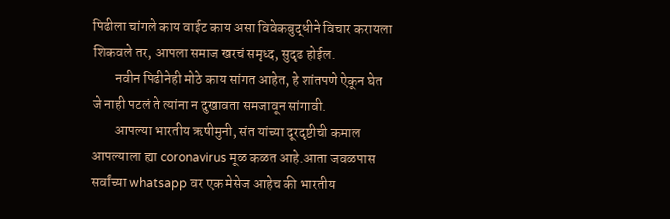पिढीला चांगले काय वाईट काय असा विवेकबुद्धीने विचार करायला शिकवले तर, आपला समाज खरचं समृध्द, सुदृढ होईल.
        नवीन पिढीनेही मोठे काय सांगत आहेत, हे शांतपणे ऐकून घेत जे नाही पटलं ते त्यांना न दुखावता समजावून सांगावी.
        आपल्या भारतीय ऋषीमुनी, संत यांच्या दूरदृष्टीची कमाल आपल्याला ह्या coronavirus मूळ कळत आहे.आता जवळपास सर्वांच्या whatsapp वर एक मेसेज आहेच की भारतीय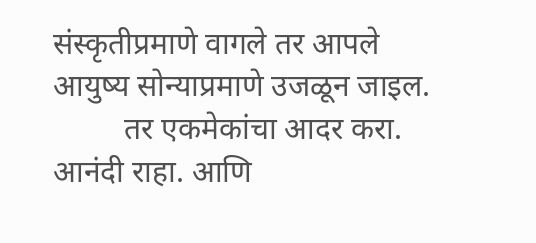संस्कृतीप्रमाणे वागले तर आपले आयुष्य सोन्याप्रमाणे उजळून जाइल.
         तर एकमेकांचा आदर करा. आनंदी राहा. आणि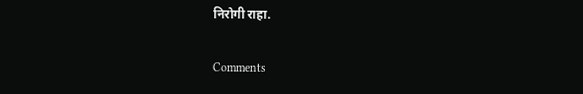निरोगी राहा.

Comments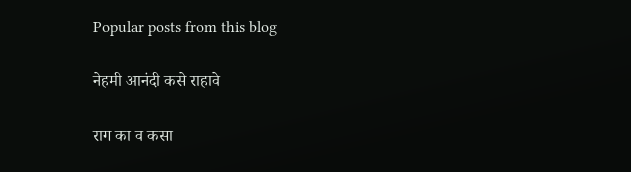Popular posts from this blog

नेहमी आनंदी कसे राहावे

राग का व कसा